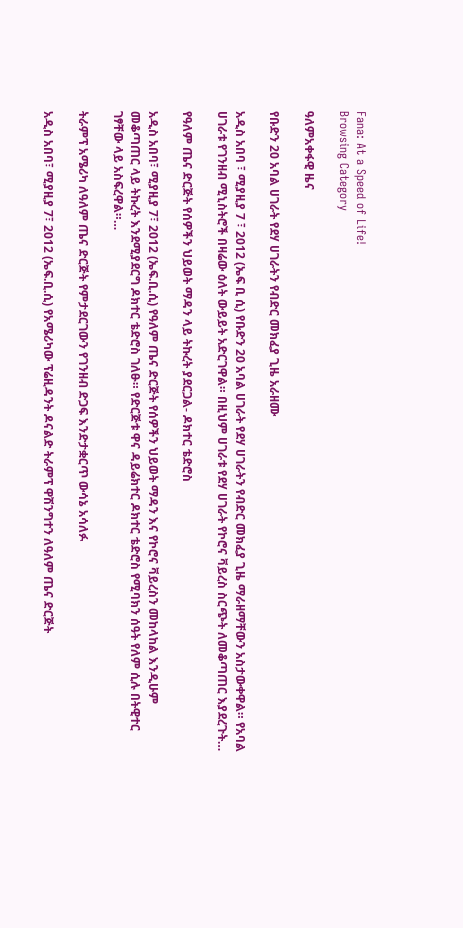Fana: At a Speed of Life!
Browsing Category

ዓለምአቀፋዊ ዜና

የቡድን 20 አባል ሀገራት የደሃ ሀገራትን የብድር መክፈያ ጊዜ አራዘሙ

አዲስ አበባ ፣ ሚያዚያ 7 ፣ 2012 (ኤፍ ቢ ሲ) የቡድን 20 አባል ሀገራት የደሃ ሀገራትን የብድር መክፈያ ጊዜ ማራዘማቸውን አስታውቀዋል። የአባል ሀገራቱ የገንዘብ ሚኒስትሮች በዛሬው ዕለት ውይይት አድርገዋል። በዚህም ሀገራቱ የደሃ ሀገራት የኮሮና ቫይረስ ስርጭት ለመቆጣጠር እያደረጉት…

የዓለም ጤና ድርጅት የሰዎችን ህይወት ማዳን ላይ ትኩረት ያደርጋል- ዶክተር ቴድሮስ

አዲስ አበባ፣ ሚያዚያ 7፣ 2012 (ኤፍ.ቢ.ሲ) የዓለም ጤና ድርጅት የሰዎችን ህይወት ማዳን እና የኮሮና ቫይረስን መከላከል እንዲሁም መቆጣጠር ላይ ትኩረት እንደሚያደርግ ዶክተር ቴድሮስ ገለፁ። የድርጅቱ ዋና ዳይሬክተር ዶክተር ቴድሮስ የሚባክን ሰዓት የለም ሲሉ በትዊተር ገፃቸው ላይ አስፍረዋል።…

ትራምፕ አሜሪካ ለዓለም ጤና ድርጅት የምታደርገውን የገንዘብ ድጋፍ እንድታቋርጥ ውሳኔ አሳለፉ

አዲስ አበባ፣ ሚያዚያ 7፣ 2012 (ኤፍ.ቢ.ሲ) የአሜሪካው ፕሬዚዳንት ዶናልድ ትራምፕ ዋሽንግተን ለዓለም ጤና ድርጅት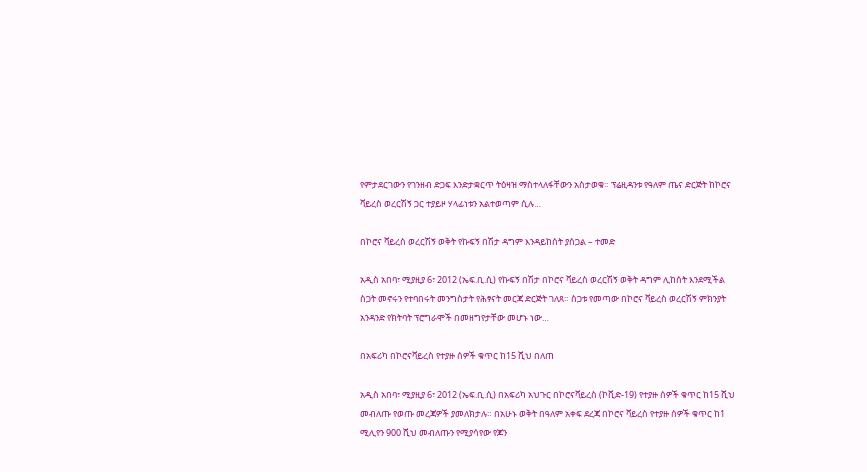የምታደርገውን የገንዘብ ድጋፍ እንድታቋርጥ ትዕዛዝ ማስተላለፋቸውን አስታወቁ። ፕሬዚዳንቱ የዓለም ጤና ድርጅት ከኮሮና ቫይረስ ወረርሽኝ ጋር ተያይዞ ሃላፊነቱን አልተወጣም ሲሉ…

በኮሮና ቫይረስ ወረርሽኝ ወቅት የኩፍኝ በሽታ ዳግም እንዳይከሰት ያሰጋል – ተመድ

አዲስ አበባ፣ ሚያዚያ 6፣ 2012 (ኤፍ.ቢ.ሲ) የኩፍኝ በሽታ በኮሮና ቫይረስ ወረርሽኝ ወቅት ዳግም ሊከሰት እንደሚችል ስጋት መኖሩን የተባበሩት መንግስታት የሕፃናት መርጃ ድርጅት ገለጸ። ስጋቱ የመጣው በኮሮና ቫይረስ ወረርሽኝ ምክንያት አንዳንድ የክትባት ፕሮግራሞች በመዘግየታቸው መሆኑ ነው…

በአፍሪካ በኮሮናቫይረስ የተያዙ ሰዎች ቁጥር ከ15 ሺህ በለጠ

አዲስ አበባ፣ ሚያዚያ 6፣ 2012 (ኤፍ.ቢ.ሲ) በአፍሪካ አህጉር በኮሮናቫይረስ (ኮቪድ-19) የተያዙ ሰዎች ቁጥር ከ15 ሺህ መብለጡ የወጡ መረጃዎች ያመለክታሉ። በአሁኑ ወቅት በዓለም አቀፍ ደረጃ በኮሮና ቫይረስ የተያዙ ሰዎች ቁጥር ከ1 ሚሊየን 900 ሺህ መብለጡን የሚያሳየው የጆን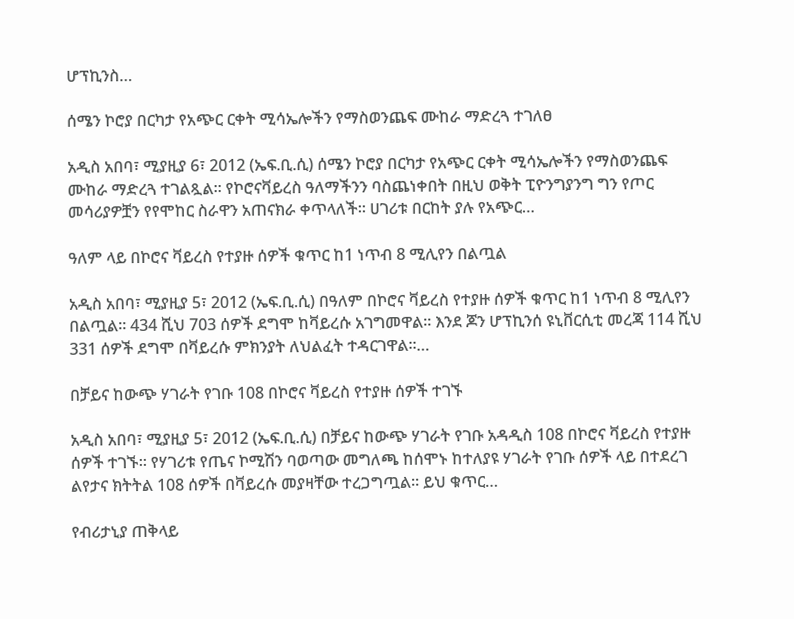ሆፕኪንስ…

ሰሜን ኮሮያ በርካታ የአጭር ርቀት ሚሳኤሎችን የማስወንጨፍ ሙከራ ማድረጓ ተገለፀ

አዲስ አበባ፣ ሚያዚያ 6፣ 2012 (ኤፍ.ቢ.ሲ) ሰሜን ኮሮያ በርካታ የአጭር ርቀት ሚሳኤሎችን የማስወንጨፍ ሙከራ ማድረጓ ተገልጿል። የኮሮናቫይረስ ዓለማችንን ባስጨነቀበት በዚህ ወቅት ፒዮንግያንግ ግን የጦር መሳሪያዎቿን የየሞከር ስራዋን አጠናክራ ቀጥላለች። ሀገሪቱ በርከት ያሉ የአጭር…

ዓለም ላይ በኮሮና ቫይረስ የተያዙ ሰዎች ቁጥር ከ1 ነጥብ 8 ሚሊየን በልጧል

አዲስ አበባ፣ ሚያዚያ 5፣ 2012 (ኤፍ.ቢ.ሲ) በዓለም በኮሮና ቫይረስ የተያዙ ሰዎች ቁጥር ከ1 ነጥብ 8 ሚሊየን በልጧል። 434 ሺህ 703 ሰዎች ደግሞ ከቫይረሱ አገግመዋል። እንደ ጆን ሆፕኪንሰ ዩኒቨርሲቲ መረጃ 114 ሺህ 331 ሰዎች ደግሞ በቫይረሱ ምክንያት ለህልፈት ተዳርገዋል።…

በቻይና ከውጭ ሃገራት የገቡ 108 በኮሮና ቫይረስ የተያዙ ሰዎች ተገኙ

አዲስ አበባ፣ ሚያዚያ 5፣ 2012 (ኤፍ.ቢ.ሲ) በቻይና ከውጭ ሃገራት የገቡ አዳዲስ 108 በኮሮና ቫይረስ የተያዙ ሰዎች ተገኙ። የሃገሪቱ የጤና ኮሚሽን ባወጣው መግለጫ ከሰሞኑ ከተለያዩ ሃገራት የገቡ ሰዎች ላይ በተደረገ ልየታና ክትትል 108 ሰዎች በቫይረሱ መያዛቸው ተረጋግጧል። ይህ ቁጥር…

የብሪታኒያ ጠቅላይ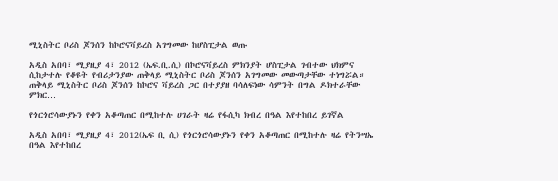ሚኒስትር ቦሪስ ጆንሰን ከኮሮናቫይረስ አገግመው ከሆስፒታል ወጡ

አዲስ አበባ፣ ሚያዚያ 4፣ 2012 (ኤፍ.ቢ.ሲ) በኮሮናቫይረስ ምክንያት ሆስፒታል ገብተው ህክምና ሲከታተሉ የቆዩት የብሪታንያው ጠቅላይ ሚኒስትር ቦሪስ ጆንሰን አገግመው መውጣታቸው ተነግሯል። ጠቅላይ ሚኒስትር ቦሪስ ጆንሰን ከኮሮና ቫይረስ ጋር በተያያዘ ባሳለፍነው ሳምንት በግል ዶክተራቸው ምክር…

የጎርጎሮሳውያኑን የቀን አቆጣጠር በሚከተሉ ሀገራት ዛሬ የፋሲካ ክብረ በዓል እየተከበረ ይገኛል

አዲስ አበባ፣ ሚያዚያ 4፣ 2012(ኤፍ ቢ ሲ) የጎርጎሮሳውያኑን የቀን አቆጣጠር በሚከተሉ ዛሬ የትንሣኤ በዓል እየተከበረ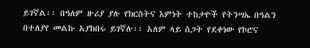ይገኛል፡፡ በዓለም ዙሪያ ያሉ የክርስትና እምነት ተከታዮች የትንሣኤ በዓልን በተለያየ መልኩ አያከበሩ ይገኛሉ፡፡ አለም ላይ ስጋት የደቀነው የኮሮና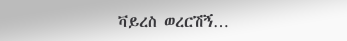ቫይረስ ወረርሽኝ…